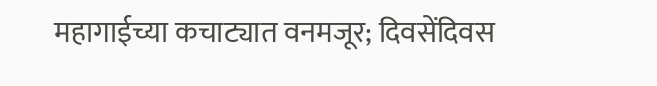महागाईच्या कचाट्यात वनमजूर; दिवसेंदिवस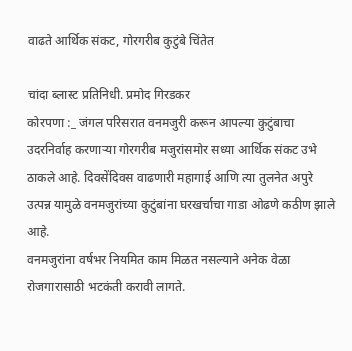वाढते आर्थिक संकट, गोरगरीब कुटुंबे चिंतेत

चांदा ब्लास्ट प्रतिनिधी. प्रमोद गिरडकर
कोरपणा :_ जंगल परिसरात वनमजुरी करून आपल्या कुटुंबाचा उदरनिर्वाह करणाऱ्या गोरगरीब मजुरांसमोर सध्या आर्थिक संकट उभे ठाकले आहे. दिवसेंदिवस वाढणारी महागाई आणि त्या तुलनेत अपुरे उत्पन्न यामुळे वनमजुरांच्या कुटुंबांना घरखर्चाचा गाडा ओढणे कठीण झाले आहे.
वनमजुरांना वर्षभर नियमित काम मिळत नसल्याने अनेक वेळा रोजगारासाठी भटकंती करावी लागते.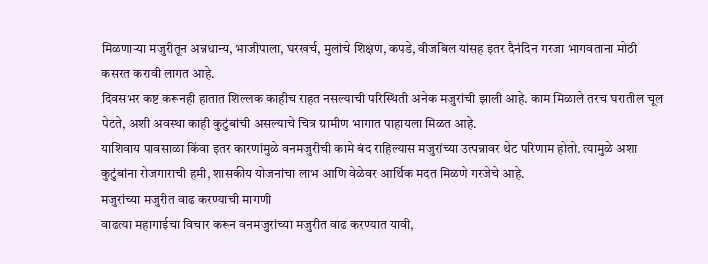मिळणाऱ्या मजुरीतून अन्नधान्य, भाजीपाला, घरखर्च, मुलांचे शिक्षण, कपडे, वीजबिल यांसह इतर दैनंदिन गरजा भागवताना मोठी कसरत करावी लागत आहे.
दिवसभर कष्ट करूनही हातात शिल्लक काहीच राहत नसल्याची परिस्थिती अनेक मजुरांची झाली आहे. काम मिळाले तरच घरातील चूल पेटते, अशी अवस्था काही कुटुंबांची असल्याचे चित्र ग्रामीण भागात पाहायला मिळत आहे.
याशिवाय पावसाळा किंवा इतर कारणांमुळे वनमजुरीची कामे बंद राहिल्यास मजुरांच्या उत्पन्नावर थेट परिणाम होतो. त्यामुळे अशा कुटुंबांना रोजगाराची हमी, शासकीय योजनांचा लाभ आणि वेळेवर आर्थिक मदत मिळणे गरजेचे आहे.
मजुरांच्या मजुरीत वाढ करण्याची मागणी
वाढत्या महागाईचा विचार करून वनमजुरांच्या मजुरीत वाढ करण्यात यावी,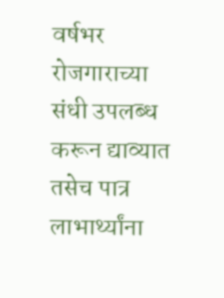वर्षभर रोजगाराच्या संधी उपलब्ध करून द्याव्यात तसेच पात्र लाभार्थ्यांना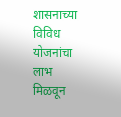शासनाच्या विविध योजनांचा लाभ मिळवून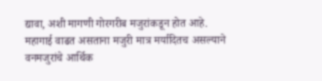द्यावा, अशी मागणी गोरगरीब मजुरांकडून होत आहे.
महागाई वाढत असताना मजुरी मात्र मर्यादितच असल्याने वनमजुरांचे आर्थिक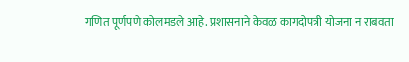गणित पूर्णपणे कोलमडले आहे. प्रशासनाने केवळ कागदोपत्री योजना न राबवता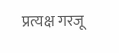प्रत्यक्ष गरजू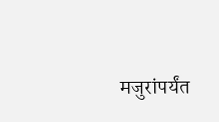मजुरांपर्यंत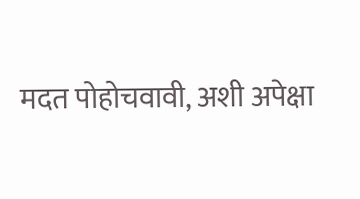मदत पोहोचवावी, अशी अपेक्षा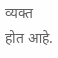व्यक्त होत आहे.